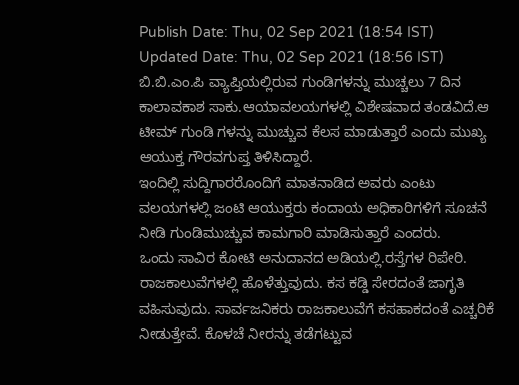Publish Date: Thu, 02 Sep 2021 (18:54 IST)
Updated Date: Thu, 02 Sep 2021 (18:56 IST)
ಬಿ.ಬಿ.ಎಂ.ಪಿ ವ್ಯಾಪ್ತಿಯಲ್ಲಿರುವ ಗುಂಡಿಗಳನ್ನು ಮುಚ್ಚಲು 7 ದಿನ
ಕಾಲಾವಕಾಶ ಸಾಕು.ಆಯಾವಲಯಗಳಲ್ಲಿ ವಿಶೇಷವಾದ ತಂಡವಿದೆ.ಆ ಟೀಮ್ ಗುಂಡಿ ಗಳನ್ನು ಮುಚ್ಚುವ ಕೆಲಸ ಮಾಡುತ್ತಾರೆ ಎಂದು ಮುಖ್ಯ ಆಯುಕ್ತ ಗೌರವಗುಪ್ತ ತಿಳಿಸಿದ್ದಾರೆ.
ಇಂದಿಲ್ಲಿ ಸುದ್ದಿಗಾರರೊಂದಿಗೆ ಮಾತನಾಡಿದ ಅವರು ಎಂಟು ವಲಯಗಳಲ್ಲಿ ಜಂಟಿ ಆಯುಕ್ತರು ಕಂದಾಯ ಅಧಿಕಾರಿಗಳಿಗೆ ಸೂಚನೆ ನೀಡಿ ಗುಂಡಿಮುಚ್ಚುವ ಕಾಮಗಾರಿ ಮಾಡಿಸುತ್ತಾರೆ ಎಂದರು.
ಒಂದು ಸಾವಿರ ಕೋಟಿ ಅನುದಾನದ ಅಡಿಯಲ್ಲಿ.ರಸ್ತೆಗಳ ರಿಪೇರಿ. ರಾಜಕಾಲುವೆಗಳಲ್ಲಿ ಹೊಳೆತ್ತುವುದು. ಕಸ ಕಡ್ಡಿ ಸೇರದಂತೆ ಜಾಗೃತಿ ವಹಿಸುವುದು. ಸಾರ್ವಜನಿಕರು ರಾಜಕಾಲುವೆಗೆ ಕಸಹಾಕದಂತೆ ಎಚ್ಚರಿಕೆ ನೀಡುತ್ತೇವೆ. ಕೊಳಚೆ ನೀರನ್ನು ತಡೆಗಟ್ಟುವ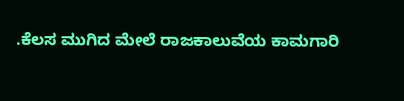.ಕೆಲಸ ಮುಗಿದ ಮೇಲೆ ರಾಜಕಾಲುವೆಯ ಕಾಮಗಾರಿ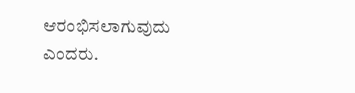ಆರಂಭಿಸಲಾಗುವುದು ಎಂದರು.